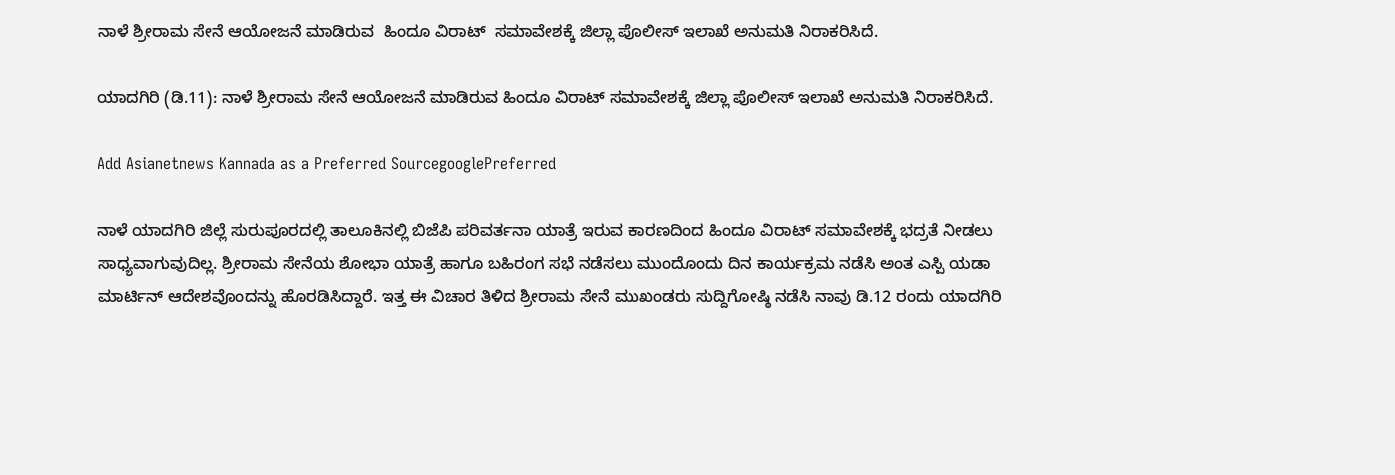ನಾಳೆ ಶ್ರೀರಾಮ ಸೇನೆ ಆಯೋಜನೆ ಮಾಡಿರುವ  ಹಿಂದೂ ವಿರಾಟ್  ಸಮಾವೇಶಕ್ಕೆ ಜಿಲ್ಲಾ ಪೊಲೀಸ್ ಇಲಾಖೆ ಅನುಮತಿ ನಿರಾಕರಿಸಿದೆ.

ಯಾದಗಿರಿ (ಡಿ.11): ನಾಳೆ ಶ್ರೀರಾಮ ಸೇನೆ ಆಯೋಜನೆ ಮಾಡಿರುವ ಹಿಂದೂ ವಿರಾಟ್ ಸಮಾವೇಶಕ್ಕೆ ಜಿಲ್ಲಾ ಪೊಲೀಸ್ ಇಲಾಖೆ ಅನುಮತಿ ನಿರಾಕರಿಸಿದೆ.

Add Asianetnews Kannada as a Preferred SourcegooglePreferred

ನಾಳೆ ಯಾದಗಿರಿ ಜಿಲ್ಲೆ ಸುರುಪೂರದಲ್ಲಿ ತಾಲೂಕಿನಲ್ಲಿ ಬಿಜೆಪಿ ಪರಿವರ್ತನಾ ಯಾತ್ರೆ ಇರುವ ಕಾರಣದಿಂದ ಹಿಂದೂ ವಿರಾಟ್ ಸಮಾವೇಶಕ್ಕೆ ಭದ್ರತೆ ನೀಡಲು ಸಾಧ್ಯವಾಗುವುದಿಲ್ಲ. ಶ್ರೀರಾಮ ಸೇನೆಯ ಶೋಭಾ ಯಾತ್ರೆ ಹಾಗೂ ಬಹಿರಂಗ ಸಭೆ ನಡೆಸಲು ಮುಂದೊಂದು ದಿನ ಕಾರ್ಯಕ್ರಮ ನಡೆಸಿ ಅಂತ ಎಸ್ಪಿ ಯಡಾ ಮಾರ್ಟಿನ್ ಆದೇಶವೊಂದನ್ನು ಹೊರಡಿಸಿದ್ದಾರೆ. ಇತ್ತ ಈ ವಿಚಾರ ತಿಳಿದ ಶ್ರೀರಾಮ ಸೇನೆ ಮುಖಂಡರು ಸುದ್ದಿಗೋಷ್ಠಿ ನಡೆಸಿ ನಾವು ಡಿ.12 ರಂದು ಯಾದಗಿರಿ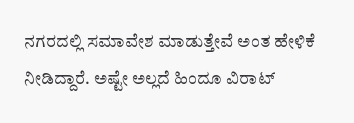ನಗರದಲ್ಲಿ ಸಮಾವೇಶ ಮಾಡುತ್ತೇವೆ ಅಂತ ಹೇಳಿಕೆ ನೀಡಿದ್ದಾರೆ. ಅಷ್ಟೇ ಅಲ್ಲದೆ ಹಿಂದೂ ವಿರಾಟ್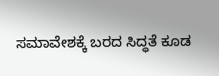ಸಮಾವೇಶಕ್ಕೆ ಬರದ ಸಿದ್ಧತೆ ಕೂಡ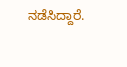ನಡೆಸಿದ್ದಾರೆ.